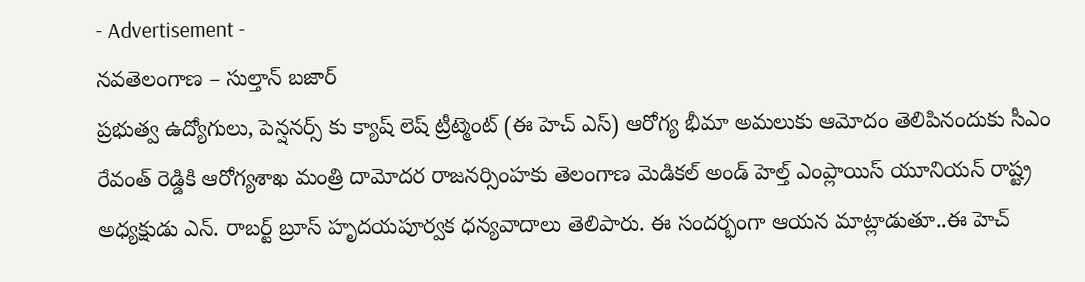- Advertisement -
నవతెలంగాణ – సుల్తాన్ బజార్
ప్రభుత్వ ఉద్యోగులు, పెన్షనర్స్ కు క్యాష్ లెష్ ట్రీట్మెంట్ (ఈ హెచ్ ఎస్) ఆరోగ్య భీమా అమలుకు ఆమోదం తెలిపినందుకు సీఎం రేవంత్ రెడ్డికి ఆరోగ్యశాఖ మంత్రి దామోదర రాజనర్సింహకు తెలంగాణ మెడికల్ అండ్ హెల్త్ ఎంప్లాయిస్ యూనియన్ రాష్ట్ర అధ్యక్షుడు ఎన్. రాబర్ట్ బ్రూస్ హృదయపూర్వక ధన్యవాదాలు తెలిపారు. ఈ సందర్భంగా ఆయన మాట్లాడుతూ..ఈ హెచ్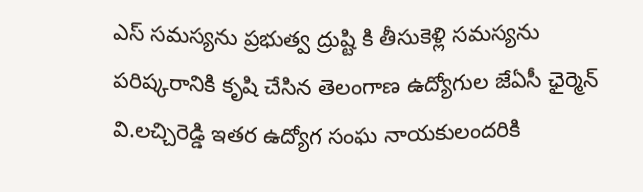ఎస్ సమస్యను ప్రభుత్వ ద్రుష్టి కి తీసుకెళ్లి సమస్యను పరిష్కరానికి కృషి చేసిన తెలంగాణ ఉద్యోగుల జేఏసీ ఛైర్మెన్ వి.లచ్చిరెడ్డి ఇతర ఉద్యోగ సంఘ నాయకులందరికి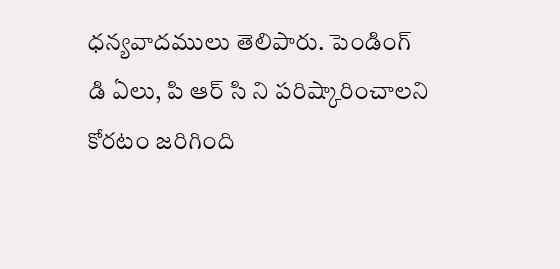ధన్యవాదములు తెలిపారు. పెండింగ్ డి ఏలు, పి ఆర్ సి ని పరిష్కారించాలని కోరటం జరిగింది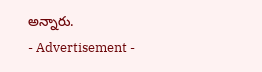అన్నారు.
- Advertisement -